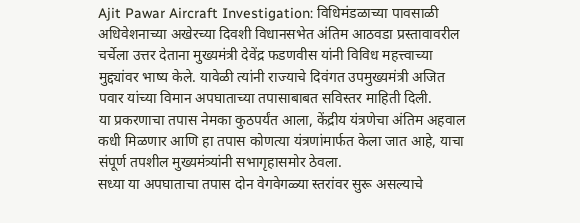Ajit Pawar Aircraft Investigation: विधिमंडळाच्या पावसाळी अधिवेशनाच्या अखेरच्या दिवशी विधानसभेत अंतिम आठवडा प्रस्तावावरील चर्चेला उत्तर देताना मुख्यमंत्री देवेंद्र फडणवीस यांनी विविध महत्त्वाच्या मुद्द्यांवर भाष्य केले. यावेळी त्यांनी राज्याचे दिवंगत उपमुख्यमंत्री अजित पवार यांच्या विमान अपघाताच्या तपासाबाबत सविस्तर माहिती दिली.
या प्रकरणाचा तपास नेमका कुठपर्यंत आला, केंद्रीय यंत्रणेचा अंतिम अहवाल कधी मिळणार आणि हा तपास कोणत्या यंत्रणांमार्फत केला जात आहे, याचा संपूर्ण तपशील मुख्यमंत्र्यांनी सभागृहासमोर ठेवला.
सध्या या अपघाताचा तपास दोन वेगवेगळ्या स्तरांवर सुरू असल्याचे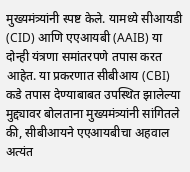मुख्यमंत्र्यांनी स्पष्ट केले. यामध्ये सीआयडी (CID) आणि एएआयबी (AAIB) या दोन्ही यंत्रणा समांतरपणे तपास करत आहेत. या प्रकरणात सीबीआय (CBI) कडे तपास देण्याबाबत उपस्थित झालेल्या मुद्द्यावर बोलताना मुख्यमंत्र्यांनी सांगितले की, सीबीआयने एएआयबीचा अहवाल अत्यंत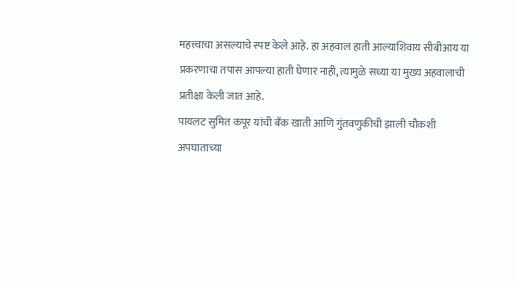महत्त्वाचा असल्याचे स्पष्ट केले आहे. हा अहवाल हाती आल्याशिवाय सीबीआय या प्रकरणाचा तपास आपल्या हाती घेणार नाही, त्यामुळे सध्या या मुख्य अहवालाची प्रतीक्षा केली जात आहे.
पायलट सुमित कपूर यांची बँक खाती आणि गुंतवणुकीची झाली चौकशी
अपघाताच्या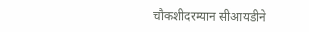चौकशीदरम्यान सीआयडीने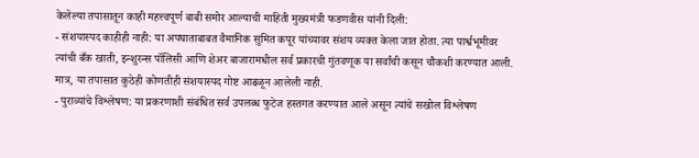केलेल्या तपासातून काही महत्त्वपूर्ण बाबी समोर आल्याची माहिती मुख्यमंत्री फडणवीस यांनी दिली:
- संशयास्पद काहीही नाही: या अपघाताबाबत वैमानिक सुमित कपूर यांच्यावर संशय व्यक्त केला जात होता. त्या पार्श्वभूमीवर त्यांची बँक खाती, इन्शुरन्स पॉलिसी आणि शेअर बाजारामधील सर्व प्रकारची गुंतवणूक या सर्वांची कसून चौकशी करण्यात आली. मात्र, या तपासात कुठेही कोणतीही संशयास्पद गोष्ट आढळून आलेली नाही.
- पुराव्यांचे विश्लेषण: या प्रकरणाशी संबंधित सर्व उपलब्ध फुटेज हस्तगत करण्यात आले असून त्यांचे सखोल विश्लेषण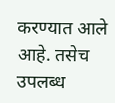करण्यात आले आहे. तसेच उपलब्ध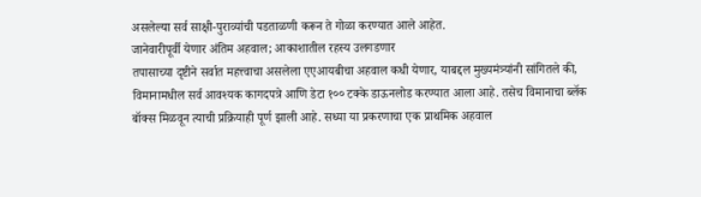असलेल्या सर्व साक्षी-पुराव्यांची पडताळणी करून ते गोळा करण्यात आले आहेत.
जानेवारीपूर्वी येणार अंतिम अहवाल; आकाशातील रहस्य उलगडणार
तपासाच्या दृष्टीने सर्वात महत्त्वाचा असलेला एएआयबीचा अहवाल कधी येणार, याबद्दल मुख्यमंत्र्यांनी सांगितले की, विमानामधील सर्व आवश्यक कागदपत्रे आणि डेटा १०० टक्के डाऊनलोड करण्यात आला आहे. तसेच विमानाचा ब्लॅक बॉक्स मिळवून त्याची प्रक्रियाही पूर्ण झाली आहे. सध्या या प्रकरणाचा एक प्राथमिक अहवाल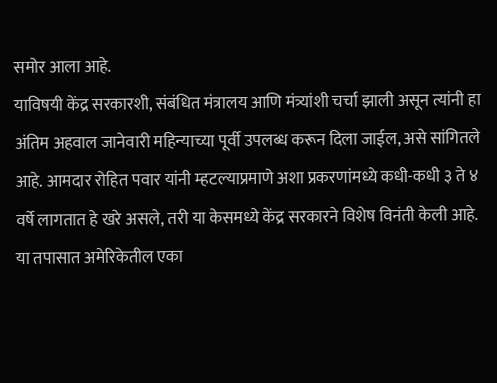समोर आला आहे.
याविषयी केंद्र सरकारशी, संबंधित मंत्रालय आणि मंत्र्यांशी चर्चा झाली असून त्यांनी हा अंतिम अहवाल जानेवारी महिन्याच्या पूर्वी उपलब्ध करून दिला जाईल, असे सांगितले आहे. आमदार रोहित पवार यांनी म्हटल्याप्रमाणे अशा प्रकरणांमध्ये कधी-कधी ३ ते ४ वर्षे लागतात हे खरे असले, तरी या केसमध्ये केंद्र सरकारने विशेष विनंती केली आहे. या तपासात अमेरिकेतील एका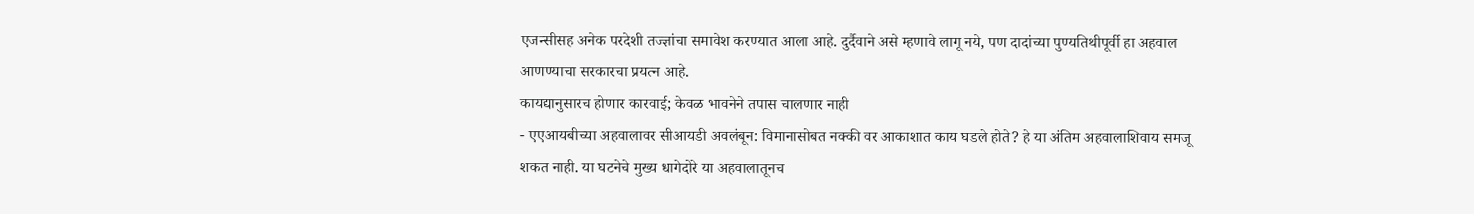एजन्सीसह अनेक परदेशी तज्ज्ञांचा समावेश करण्यात आला आहे. दुर्दैवाने असे म्हणावे लागू नये, पण दादांच्या पुण्यतिथीपूर्वी हा अहवाल आणण्याचा सरकारचा प्रयत्न आहे.
कायद्यानुसारच होणार कारवाई; केवळ भावनेने तपास चालणार नाही
- एएआयबीच्या अहवालावर सीआयडी अवलंबून: विमानासोबत नक्की वर आकाशात काय घडले होते? हे या अंतिम अहवालाशिवाय समजू शकत नाही. या घटनेचे मुख्य धागेदोरे या अहवालातूनच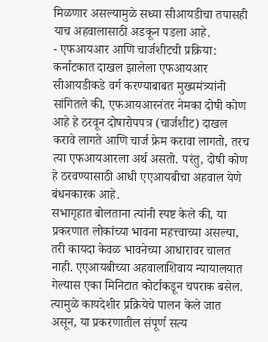मिळणार असल्यामुळे सध्या सीआयडीचा तपासही याच अहवालासाठी अडकून पडला आहे.
- एफआयआर आणि चार्जशीटची प्रक्रिया: कर्नाटकात दाखल झालेला एफआयआर सीआयडीकडे वर्ग करण्याबाबत मुख्यमंत्र्यांनी सांगितले की, एफआयआरनंतर नेमका दोषी कोण आहे हे ठरवून दोषारोपपत्र (चार्जशीट) दाखल करावे लागते आणि चार्ज फ्रेम करावा लागतो, तरच त्या एफआयआरला अर्थ असतो. परंतु, दोषी कोण हे ठरवण्यासाठी आधी एएआयबीचा अहवाल येणे बंधनकारक आहे.
सभागृहात बोलताना त्यांनी स्पष्ट केले की, या प्रकरणात लोकांच्या भावना महत्त्वाच्या असल्या, तरी कायदा केवळ भावनेच्या आधारावर चालत नाही. एएआयबीच्या अहवालाशिवाय न्यायालयात गेल्यास एका मिनिटात कोर्टाकडून चपराक बसेल. त्यामुळे कायदेशीर प्रक्रियेचे पालन केले जात असून, या प्रकरणातील संपूर्ण सत्य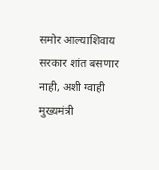समोर आल्याशिवाय सरकार शांत बसणार नाही, अशी ग्वाही मुख्यमंत्री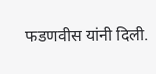फडणवीस यांनी दिली.